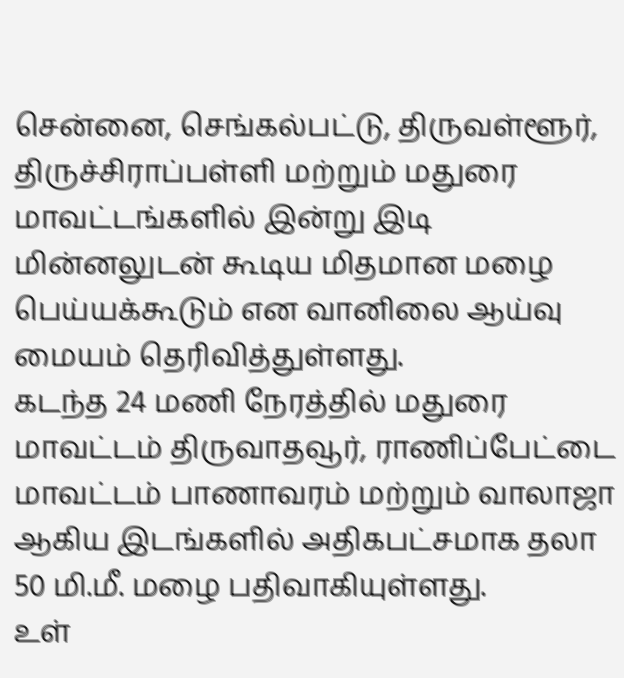சென்னை, செங்கல்பட்டு, திருவள்ளூர், திருச்சிராப்பள்ளி மற்றும் மதுரை மாவட்டங்களில் இன்று இடி மின்னலுடன் கூடிய மிதமான மழை பெய்யக்கூடும் என வானிலை ஆய்வு மையம் தெரிவித்துள்ளது.
கடந்த 24 மணி நேரத்தில் மதுரை மாவட்டம் திருவாதவூர், ராணிப்பேட்டை மாவட்டம் பாணாவரம் மற்றும் வாலாஜா ஆகிய இடங்களில் அதிகபட்சமாக தலா 50 மி.மீ. மழை பதிவாகியுள்ளது.
உள்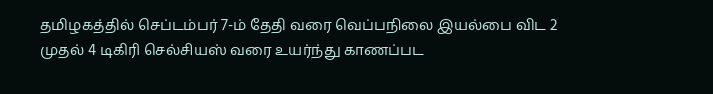தமிழகத்தில் செப்டம்பர் 7-ம் தேதி வரை வெப்பநிலை இயல்பை விட 2 முதல் 4 டிகிரி செல்சியஸ் வரை உயர்ந்து காணப்பட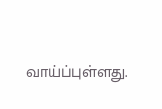வாய்ப்புள்ளது.